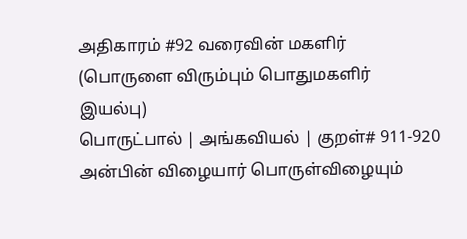அதிகாரம் #92 வரைவின் மகளிர்
(பொருளை விரும்பும் பொதுமகளிர் இயல்பு)
பொருட்பால் | அங்கவியல் | குறள்# 911-920
அன்பின் விழையார் பொருள்விழையும்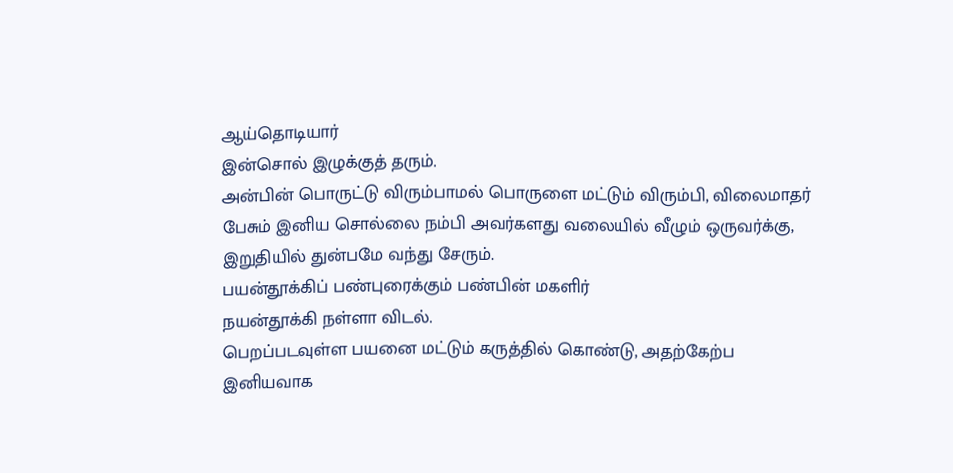ஆய்தொடியார்
இன்சொல் இழுக்குத் தரும்.
அன்பின் பொருட்டு விரும்பாமல் பொருளை மட்டும் விரும்பி, விலைமாதர் பேசும் இனிய சொல்லை நம்பி அவர்களது வலையில் வீழும் ஒருவர்க்கு, இறுதியில் துன்பமே வந்து சேரும்.
பயன்தூக்கிப் பண்புரைக்கும் பண்பின் மகளிர்
நயன்தூக்கி நள்ளா விடல்.
பெறப்படவுள்ள பயனை மட்டும் கருத்தில் கொண்டு, அதற்கேற்ப இனியவாக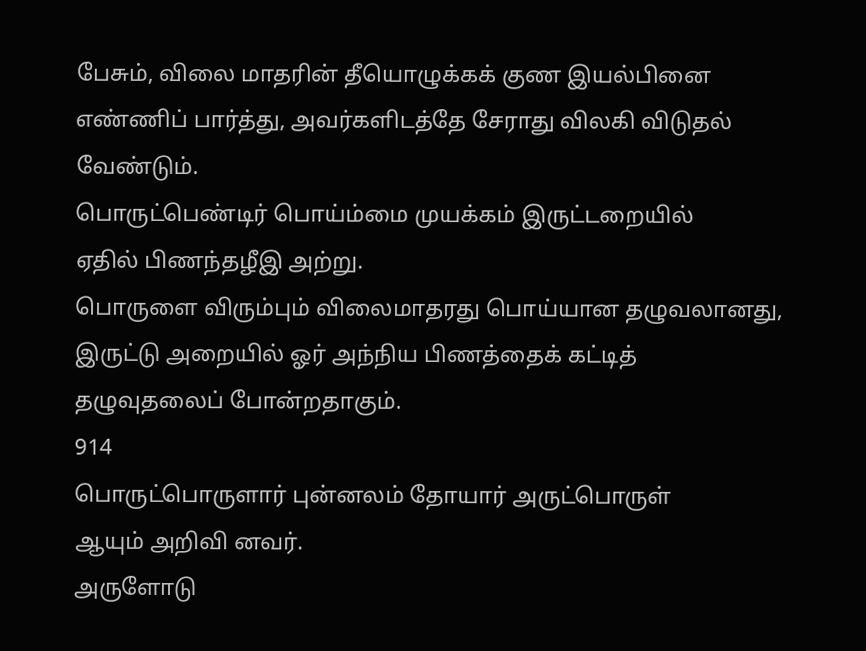பேசும், விலை மாதரின் தீயொழுக்கக் குண இயல்பினை எண்ணிப் பார்த்து, அவர்களிடத்தே சேராது விலகி விடுதல் வேண்டும்.
பொருட்பெண்டிர் பொய்ம்மை முயக்கம் இருட்டறையில்
ஏதில் பிணந்தழீஇ அற்று.
பொருளை விரும்பும் விலைமாதரது பொய்யான தழுவலானது, இருட்டு அறையில் ஓர் அந்நிய பிணத்தைக் கட்டித் தழுவுதலைப் போன்றதாகும்.
914
பொருட்பொருளார் புன்னலம் தோயார் அருட்பொருள்
ஆயும் அறிவி னவர்.
அருளோடு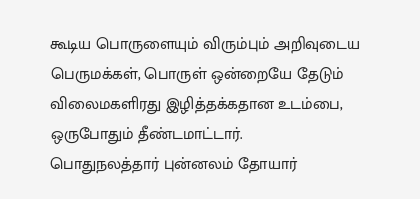கூடிய பொருளையும் விரும்பும் அறிவுடைய பெருமக்கள், பொருள் ஒன்றையே தேடும் விலைமகளிரது இழித்தக்கதான உடம்பை, ஒருபோதும் தீண்டமாட்டார்.
பொதுநலத்தார் புன்னலம் தோயார்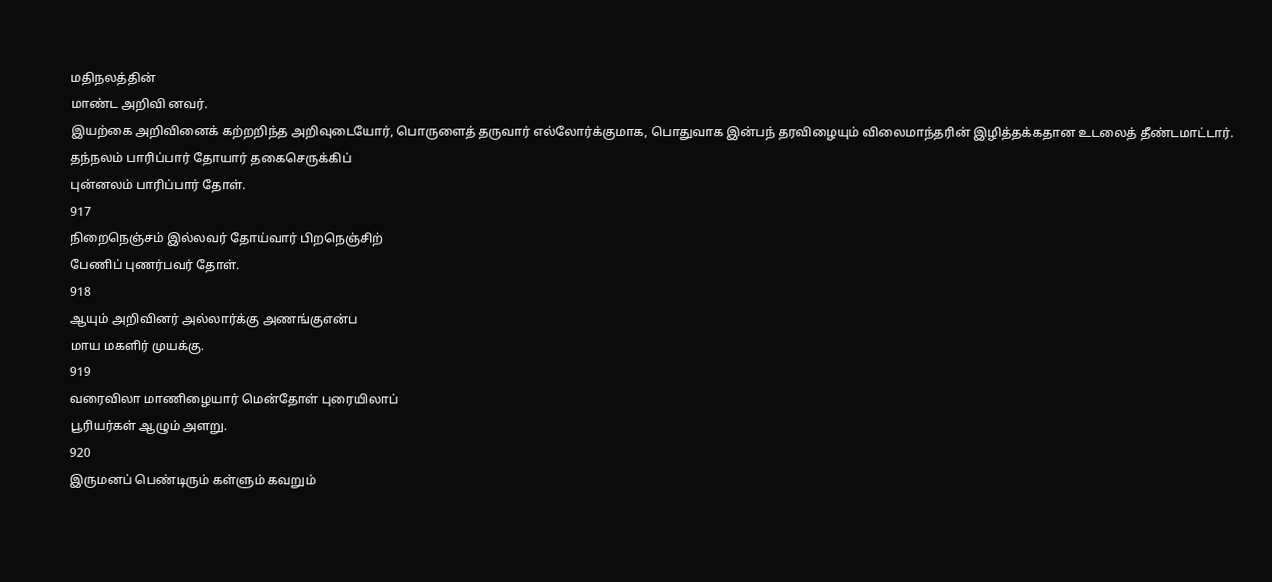மதிநலத்தின்
மாண்ட அறிவி னவர்.
இயற்கை அறிவினைக் கற்றறிந்த அறிவுடையோர், பொருளைத் தருவார் எல்லோர்க்குமாக, பொதுவாக இன்பந் தரவிழையும் விலைமாந்தரின் இழித்தக்கதான உடலைத் தீண்டமாட்டார்.
தந்நலம் பாரிப்பார் தோயார் தகைசெருக்கிப்
புன்னலம் பாரிப்பார் தோள்.
917
நிறைநெஞ்சம் இல்லவர் தோய்வார் பிறநெஞ்சிற்
பேணிப் புணர்பவர் தோள்.
918
ஆயும் அறிவினர் அல்லார்க்கு அணங்குஎன்ப
மாய மகளிர் முயக்கு.
919
வரைவிலா மாணிழையார் மென்தோள் புரையிலாப்
பூரியர்கள் ஆழும் அளறு.
920
இருமனப் பெண்டிரும் கள்ளும் கவறும்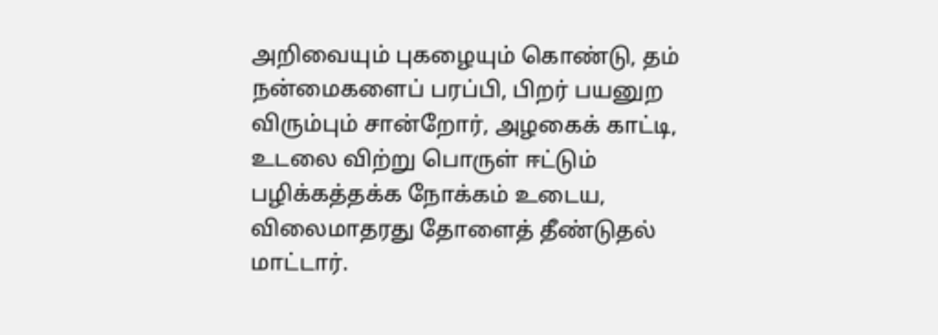அறிவையும் புகழையும் கொண்டு, தம் நன்மைகளைப் பரப்பி, பிறர் பயனுற விரும்பும் சான்றோர், அழகைக் காட்டி, உடலை விற்று பொருள் ஈட்டும் பழிக்கத்தக்க நோக்கம் உடைய, விலைமாதரது தோளைத் தீண்டுதல் மாட்டார்.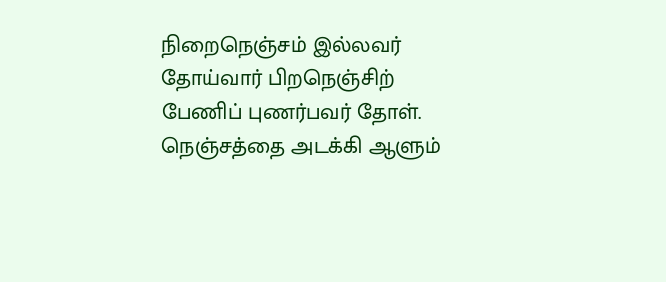நிறைநெஞ்சம் இல்லவர் தோய்வார் பிறநெஞ்சிற்
பேணிப் புணர்பவர் தோள்.
நெஞ்சத்தை அடக்கி ஆளும்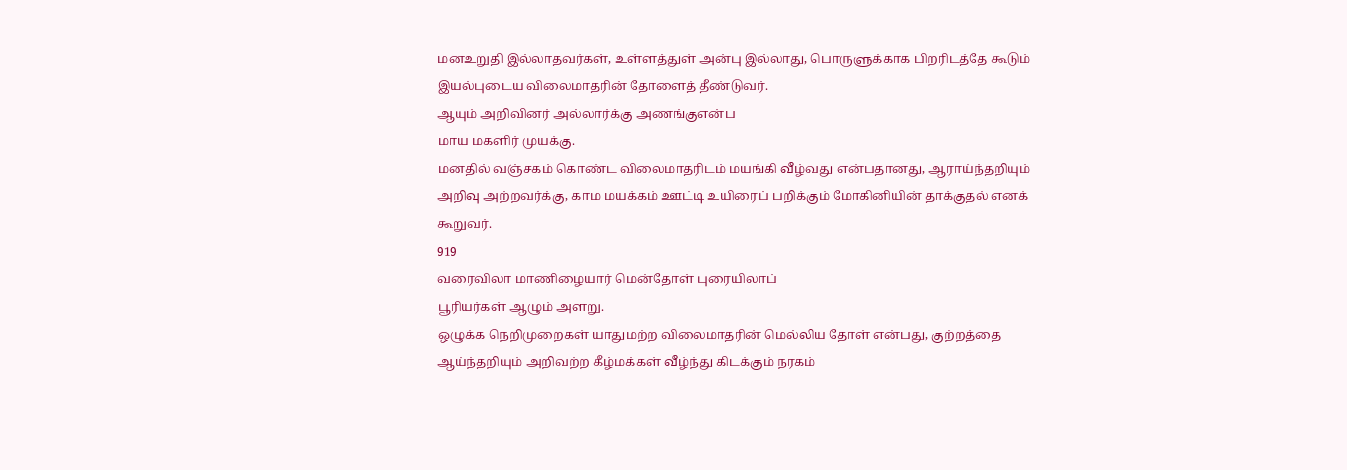மனஉறுதி இல்லாதவர்கள், உள்ளத்துள் அன்பு இல்லாது, பொருளுக்காக பிறரிடத்தே கூடும் இயல்புடைய விலைமாதரின் தோளைத் தீண்டுவர்.
ஆயும் அறிவினர் அல்லார்க்கு அணங்குஎன்ப
மாய மகளிர் முயக்கு.
மனதில் வஞ்சகம் கொண்ட விலைமாதரிடம் மயங்கி வீழ்வது என்பதானது, ஆராய்ந்தறியும் அறிவு அற்றவர்க்கு, காம மயக்கம் ஊட்டி உயிரைப் பறிக்கும் மோகினியின் தாக்குதல் எனக் கூறுவர்.
919
வரைவிலா மாணிழையார் மென்தோள் புரையிலாப்
பூரியர்கள் ஆழும் அளறு.
ஒழுக்க நெறிமுறைகள் யாதுமற்ற விலைமாதரின் மெல்லிய தோள் என்பது, குற்றத்தை ஆய்ந்தறியும் அறிவற்ற கீழ்மக்கள் வீழ்ந்து கிடக்கும் நரகம்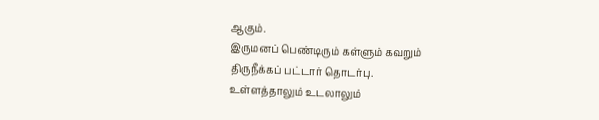ஆகும்.
இருமனப் பெண்டிரும் கள்ளும் கவறும்
திருநீக்கப் பட்டார் தொடர்பு.
உள்ளத்தாலும் உடலாலும்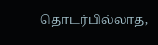தொடர்பில்லாத,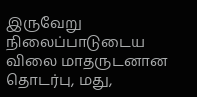இருவேறு நிலைப்பாடுடைய விலை மாதருடனான தொடர்பு, மது,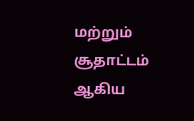மற்றும் சூதாட்டம் ஆகிய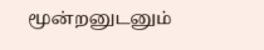மூன்றனுடனும்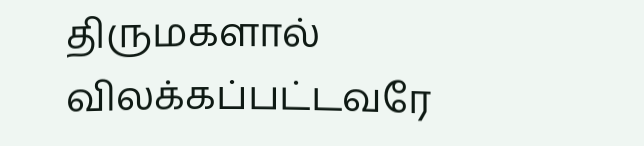திருமகளால் விலக்கப்பட்டவரே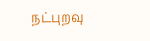நட்புறவு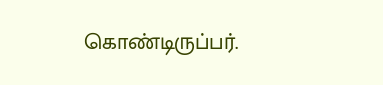கொண்டிருப்பர்.